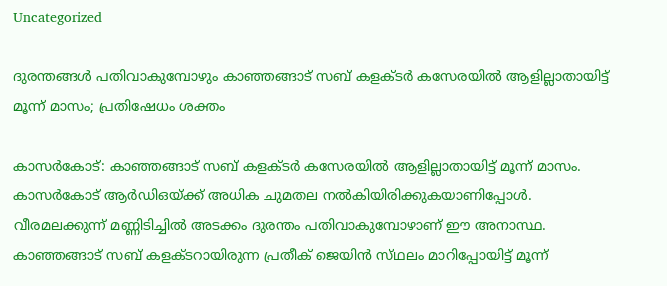Uncategorized

ദുരന്തങ്ങള്‍ പതിവാകുമ്പോഴും കാഞ്ഞങ്ങാട് സബ് കളക്ടര്‍ കസേരയിൽ ആളില്ലാതായിട്ട് മൂന്ന് മാസം; പ്രതിഷേധം ശക്തം

കാസര്‍കോട്: കാഞ്ഞങ്ങാട് സബ് കളക്ടർ കസേരയിൽ ആളില്ലാതായിട്ട് മൂന്ന് മാസം. കാസർകോട് ആർഡിഒയ്ക്ക് അധിക ചുമതല നൽകിയിരിക്കുകയാണിപ്പോൾ. വീരമലക്കുന്ന് മണ്ണിടിച്ചിൽ അടക്കം ദുരന്തം പതിവാകുമ്പോഴാണ് ഈ അനാസ്ഥ. കാഞ്ഞങ്ങാട് സബ് കളക്ട‌റായിരുന്ന പ്രതീക് ജെയിൻ സ്‌ഥലം മാറിപ്പോയിട്ട് മൂന്ന്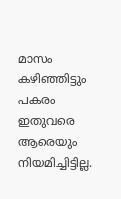മാസം കഴിഞ്ഞിട്ടും പകരം ഇതുവരെ ആരെയും നിയമിച്ചിട്ടില്ല.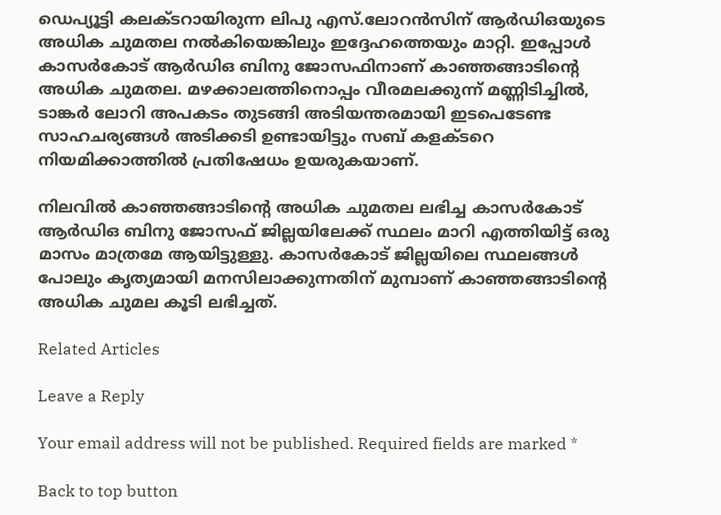ഡെപ്യൂട്ടി കലക്ടറായിരുന്ന ലിപു എസ്.ലോറൻസിന് ആർഡിഒയുടെ അധിക ചുമതല നൽകിയെങ്കിലും ഇദ്ദേഹത്തെയും മാറ്റി. ഇപ്പോൾ കാസർകോട് ആർഡിഒ ബിനു ജോസഫിനാണ് കാഞ്ഞങ്ങാടിന്‍റെ അധിക ചുമതല. മഴക്കാലത്തിനൊപ്പം വീരമലക്കുന്ന് മണ്ണിടിച്ചിൽ, ടാങ്കർ ലോറി അപകടം തുടങ്ങി അടിയന്തരമായി ഇടപെടേണ്ട സാഹചര്യങ്ങൾ അടിക്കടി ഉണ്ടായിട്ടും സബ് കളക്ടറെ നിയമിക്കാത്തിൽ പ്രതിഷേധം ഉയരുകയാണ്.

നിലവിൽ കാഞ്ഞങ്ങാടിന്‍റെ അധിക ചുമതല ലഭിച്ച കാസർകോട് ആർഡിഒ ബിനു ജോസഫ് ജില്ലയിലേക്ക് സ്ഥലം മാറി എത്തിയിട്ട് ഒരു മാസം മാത്രമേ ആയിട്ടുള്ളു. കാസർകോട് ജില്ലയിലെ സ്ഥലങ്ങൾ പോലും കൃത്യമായി മനസിലാക്കുന്നതിന് മുമ്പാണ് കാഞ്ഞങ്ങാടിന്‍റെ അധിക ചുമല കൂടി ലഭിച്ചത്.

Related Articles

Leave a Reply

Your email address will not be published. Required fields are marked *

Back to top button